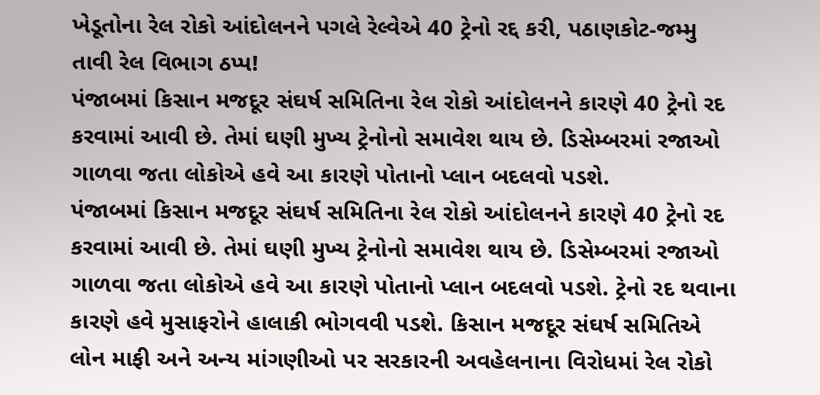ખેડૂતોના રેલ રોકો આંદોલનને પગલે રેલ્વેએ 40 ટ્રેનો રદ્દ કરી, પઠાણકોટ-જમ્મુ તાવી રેલ વિભાગ ઠપ્પ!
પંજાબમાં કિસાન મજદૂર સંઘર્ષ સમિતિના રેલ રોકો આંદોલનને કારણે 40 ટ્રેનો રદ કરવામાં આવી છે. તેમાં ઘણી મુખ્ય ટ્રેનોનો સમાવેશ થાય છે. ડિસેમ્બરમાં રજાઓ ગાળવા જતા લોકોએ હવે આ કારણે પોતાનો પ્લાન બદલવો પડશે.
પંજાબમાં કિસાન મજદૂર સંઘર્ષ સમિતિના રેલ રોકો આંદોલનને કારણે 40 ટ્રેનો રદ કરવામાં આવી છે. તેમાં ઘણી મુખ્ય ટ્રેનોનો સમાવેશ થાય છે. ડિસેમ્બરમાં રજાઓ ગાળવા જતા લોકોએ હવે આ કારણે પોતાનો પ્લાન બદલવો પડશે. ટ્રેનો રદ થવાના કારણે હવે મુસાફરોને હાલાકી ભોગવવી પડશે. કિસાન મજદૂર સંઘર્ષ સમિતિએ લોન માફી અને અન્ય માંગણીઓ પર સરકારની અવહેલનાના વિરોધમાં રેલ રોકો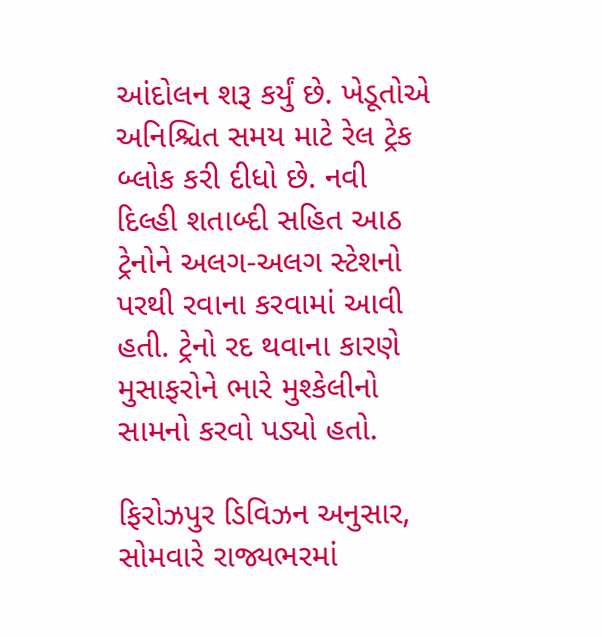આંદોલન શરૂ કર્યું છે. ખેડૂતોએ અનિશ્ચિત સમય માટે રેલ ટ્રેક બ્લોક કરી દીધો છે. નવી દિલ્હી શતાબ્દી સહિત આઠ ટ્રેનોને અલગ-અલગ સ્ટેશનો પરથી રવાના કરવામાં આવી હતી. ટ્રેનો રદ થવાના કારણે મુસાફરોને ભારે મુશ્કેલીનો સામનો કરવો પડ્યો હતો.

ફિરોઝપુર ડિવિઝન અનુસાર, સોમવારે રાજ્યભરમાં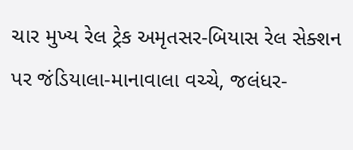ચાર મુખ્ય રેલ ટ્રેક અમૃતસર-બિયાસ રેલ સેક્શન પર જંડિયાલા-માનાવાલા વચ્ચે, જલંધર-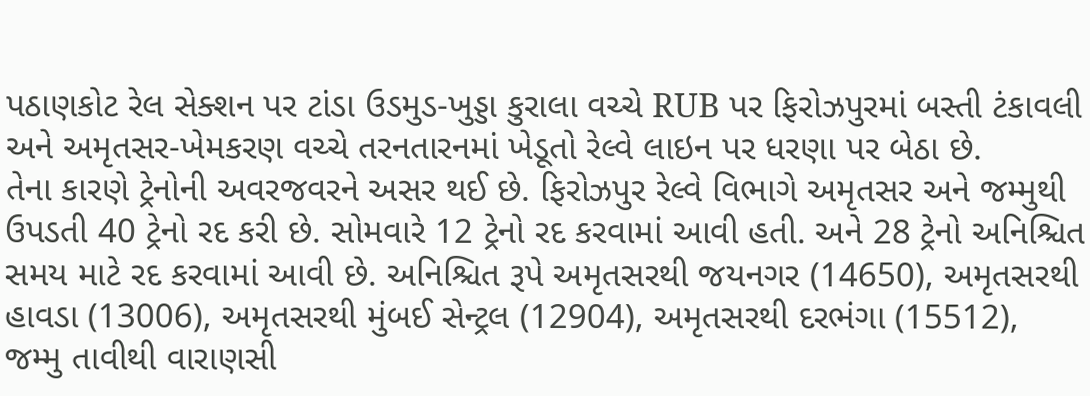પઠાણકોટ રેલ સેક્શન પર ટાંડા ઉડમુડ-ખુડ્ડા કુરાલા વચ્ચે RUB પર ફિરોઝપુરમાં બસ્તી ટંકાવલી અને અમૃતસર-ખેમકરણ વચ્ચે તરનતારનમાં ખેડૂતો રેલ્વે લાઇન પર ધરણા પર બેઠા છે.
તેના કારણે ટ્રેનોની અવરજવરને અસર થઈ છે. ફિરોઝપુર રેલ્વે વિભાગે અમૃતસર અને જમ્મુથી ઉપડતી 40 ટ્રેનો રદ કરી છે. સોમવારે 12 ટ્રેનો રદ કરવામાં આવી હતી. અને 28 ટ્રેનો અનિશ્ચિત સમય માટે રદ કરવામાં આવી છે. અનિશ્ચિત રૂપે અમૃતસરથી જયનગર (14650), અમૃતસરથી હાવડા (13006), અમૃતસરથી મુંબઈ સેન્ટ્રલ (12904), અમૃતસરથી દરભંગા (15512), જમ્મુ તાવીથી વારાણસી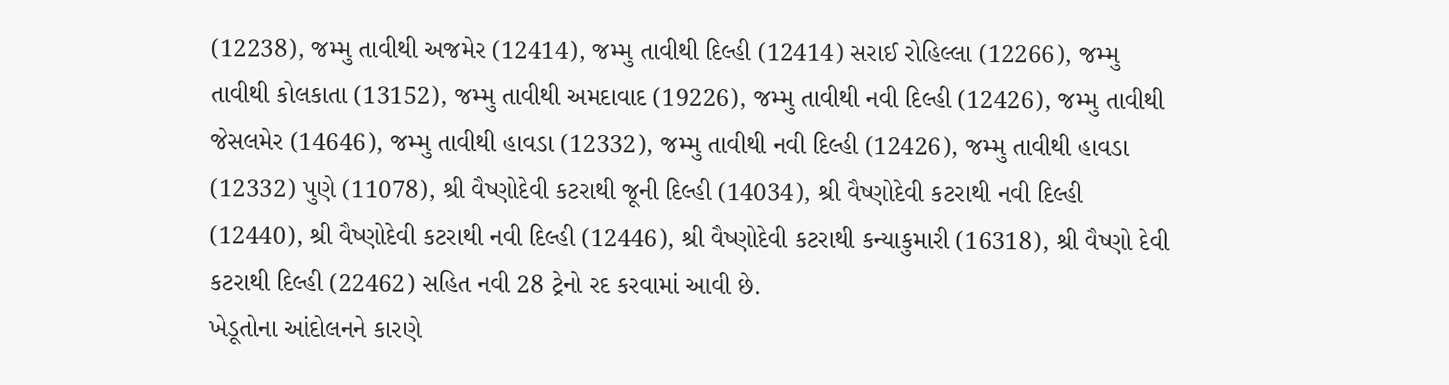(12238), જમ્મુ તાવીથી અજમેર (12414), જમ્મુ તાવીથી દિલ્હી (12414) સરાઈ રોહિલ્લા (12266), જમ્મુ તાવીથી કોલકાતા (13152), જમ્મુ તાવીથી અમદાવાદ (19226), જમ્મુ તાવીથી નવી દિલ્હી (12426), જમ્મુ તાવીથી જેસલમેર (14646), જમ્મુ તાવીથી હાવડા (12332), જમ્મુ તાવીથી નવી દિલ્હી (12426), જમ્મુ તાવીથી હાવડા (12332) પુણે (11078), શ્રી વૈષ્ણોદેવી કટરાથી જૂની દિલ્હી (14034), શ્રી વૈષ્ણોદેવી કટરાથી નવી દિલ્હી (12440), શ્રી વૈષ્ણોદેવી કટરાથી નવી દિલ્હી (12446), શ્રી વૈષ્ણોદેવી કટરાથી કન્યાકુમારી (16318), શ્રી વૈષ્ણો દેવી કટરાથી દિલ્હી (22462) સહિત નવી 28 ટ્રેનો રદ કરવામાં આવી છે.
ખેડૂતોના આંદોલનને કારણે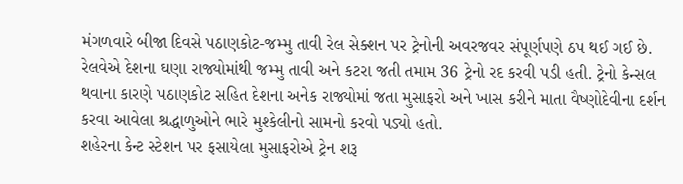મંગળવારે બીજા દિવસે પઠાણકોટ-જમ્મુ તાવી રેલ સેક્શન પર ટ્રેનોની અવરજવર સંપૂર્ણપણે ઠપ થઈ ગઈ છે. રેલવેએ દેશના ઘણા રાજ્યોમાંથી જમ્મુ તાવી અને કટરા જતી તમામ 36 ટ્રેનો રદ કરવી પડી હતી. ટ્રેનો કેન્સલ થવાના કારણે પઠાણકોટ સહિત દેશના અનેક રાજ્યોમાં જતા મુસાફરો અને ખાસ કરીને માતા વૈષ્ણોદેવીના દર્શન કરવા આવેલા શ્રદ્ધાળુઓને ભારે મુશ્કેલીનો સામનો કરવો પડ્યો હતો.
શહેરના કેન્ટ સ્ટેશન પર ફસાયેલા મુસાફરોએ ટ્રેન શરૂ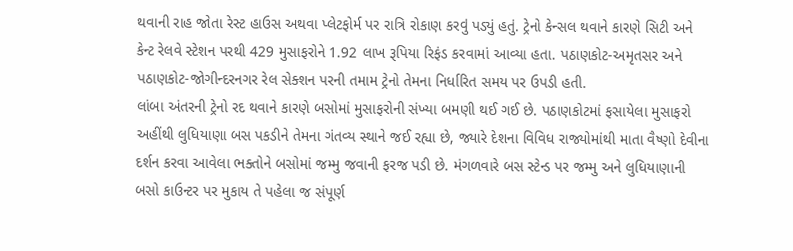થવાની રાહ જોતા રેસ્ટ હાઉસ અથવા પ્લેટફોર્મ પર રાત્રિ રોકાણ કરવું પડ્યું હતું. ટ્રેનો કેન્સલ થવાને કારણે સિટી અને કેન્ટ રેલવે સ્ટેશન પરથી 429 મુસાફરોને 1.92 લાખ રૂપિયા રિફંડ કરવામાં આવ્યા હતા. પઠાણકોટ-અમૃતસર અને પઠાણકોટ-જોગીન્દરનગર રેલ સેક્શન પરની તમામ ટ્રેનો તેમના નિર્ધારિત સમય પર ઉપડી હતી.
લાંબા અંતરની ટ્રેનો રદ થવાને કારણે બસોમાં મુસાફરોની સંખ્યા બમણી થઈ ગઈ છે. પઠાણકોટમાં ફસાયેલા મુસાફરો અહીંથી લુધિયાણા બસ પકડીને તેમના ગંતવ્ય સ્થાને જઈ રહ્યા છે, જ્યારે દેશના વિવિધ રાજ્યોમાંથી માતા વૈષ્ણો દેવીના દર્શન કરવા આવેલા ભક્તોને બસોમાં જમ્મુ જવાની ફરજ પડી છે. મંગળવારે બસ સ્ટેન્ડ પર જમ્મુ અને લુધિયાણાની બસો કાઉન્ટર પર મુકાય તે પહેલા જ સંપૂર્ણ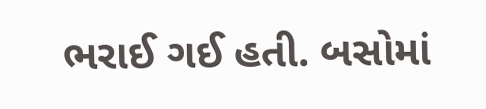ભરાઈ ગઈ હતી. બસોમાં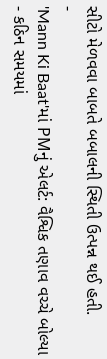સીટો મેળવવા બાબતે બબાલની સ્થિતી ઉત્પન્ન થઈ હતી.
-
'Mann Ki Baat'માં PMનું એલર્ટ: વૈશ્વિક તણાવ વચ્ચે બોલ્યા - કઠિન સમયમાં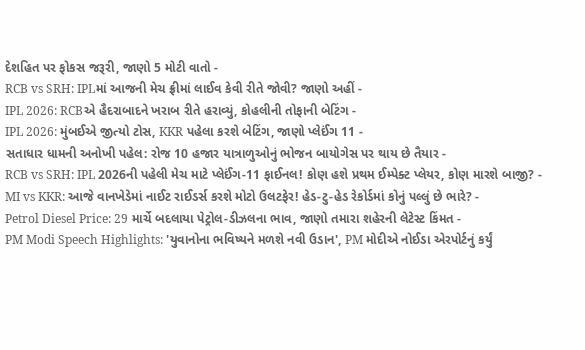દેશહિત પર ફોકસ જરૂરી, જાણો 5 મોટી વાતો -
RCB vs SRH: IPLમાં આજની મેચ ફ્રીમાં લાઈવ કેવી રીતે જોવી? જાણો અહીં -
IPL 2026: RCBએ હૈદરાબાદને ખરાબ રીતે હરાવ્યું, કોહલીની તોફાની બેટિંગ -
IPL 2026: મુંબઈએ જીત્યો ટોસ, KKR પહેલા કરશે બેટિંગ, જાણો પ્લેઈંગ 11 -
સતાધાર ધામની અનોખી પહેલ: રોજ 10 હજાર યાત્રાળુઓનું ભોજન બાયોગેસ પર થાય છે તૈયાર -
RCB vs SRH: IPL 2026ની પહેલી મેચ માટે પ્લેઈંગ-11 ફાઈનલ! કોણ હશે પ્રથમ ઈમ્પેક્ટ પ્લેયર, કોણ મારશે બાજી? -
MI vs KKR: આજે વાનખેડેમાં નાઈટ રાઈડર્સ કરશે મોટો ઉલટફેર! હેડ-ટુ-હેડ રેકોર્ડમાં કોનું પલ્લું છે ભારે? -
Petrol Diesel Price: 29 માર્ચે બદલાયા પેટ્રોલ-ડીઝલના ભાવ, જાણો તમારા શહેરની લેટેસ્ટ કિંમત -
PM Modi Speech Highlights: 'યુવાનોના ભવિષ્યને મળશે નવી ઉડાન', PM મોદીએ નોઈડા એરપોર્ટનું કર્યું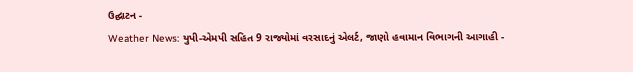ઉદ્ઘાટન -
Weather News: યુપી-એમપી સહિત 9 રાજ્યોમાં વરસાદનું એલર્ટ, જાણો હવામાન વિભાગની આગાહી -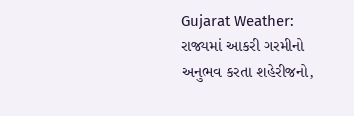Gujarat Weather: રાજ્યમાં આકરી ગરમીનો અનુભવ કરતા શહેરીજનો,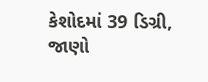કેશોદમાં 39 ડિગ્રી, જાણો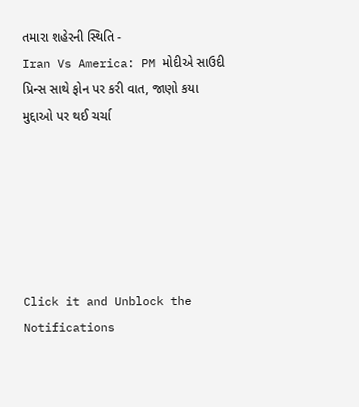તમારા શહેરની સ્થિતિ -
Iran Vs America: PM મોદીએ સાઉદી પ્રિન્સ સાથે ફોન પર કરી વાત, જાણો કયા મુદ્દાઓ પર થઈ ચર્ચા






Click it and Unblock the Notifications